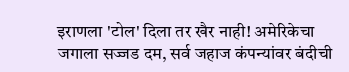इराणला 'टोल' दिला तर खैर नाही! अमेरिकेचा जगाला सज्जड दम, सर्व जहाज कंपन्यांवर बंदीची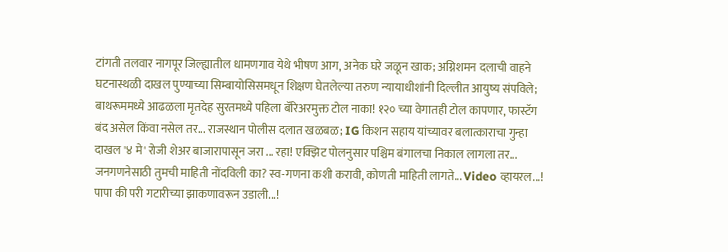टांगती तलवार नागपूर जिल्ह्यातील धामणगाव येथे भीषण आग, अनेक घरे जळून खाक; अग्निशमन दलाची वाहने घटनास्थळी दाखल पुण्याच्या सिम्बायोसिसमधून शिक्षण घेतलेल्या तरुण न्यायाधीशांनी दिल्लीत आयुष्य संपविले; बाथरूममध्ये आढळला मृतदेह सुरतमध्ये पहिला बॅरिअरमुक्त टोल नाका! १२० च्या वेगातही टोल कापणार, फास्टॅग बंद असेल किंवा नसेल तर... राजस्थान पोलीस दलात खळबळ; IG किशन सहाय यांच्यावर बलात्काराचा गुन्हा दाखल '४ मे' रोजी शेअर बाजारापासून जरा ... रहा! एक्झिट पोलनुसार पश्चिम बंगालचा निकाल लागला तर... जनगणनेसाठी तुमची माहिती नोंदविली का? स्व-गणना कशी करावी, कोणती माहिती लागते... Video व्हायरल...! पापा की परी गटारीच्या झाकणावरून उडाली...!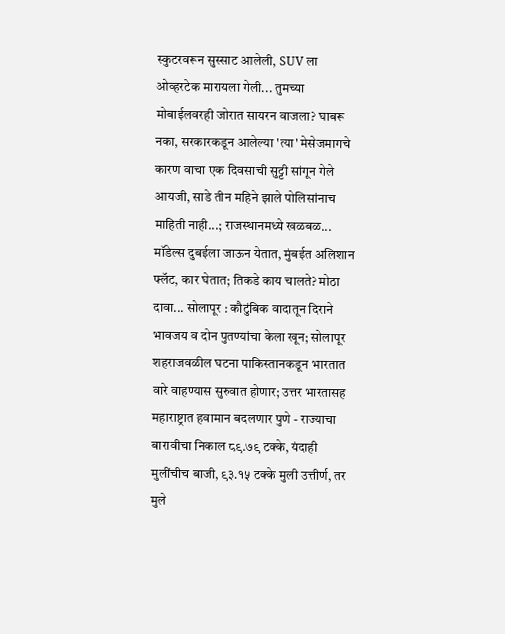स्कुटरवरून सुस्साट आलेली, SUV ला ओव्हरटेक मारायला गेली... तुमच्या मोबाईलवरही जोरात सायरन वाजला? घाबरू नका, सरकारकडून आलेल्या 'त्या' मेसेजमागचे कारण वाचा एक दिवसाची सुट्टी सांगून गेले आयजी, साडे तीन महिने झाले पोलिसांनाच माहिती नाही...; राजस्थानमध्ये खळबळ... मॉडेल्स दुबईला जाऊन येतात, मुंबईत अलिशान फ्लॅट, कार घेतात; तिकडे काय चालते? मोठा दावा... सोलापूर : कौटुंबिक वादातून दिराने भावजय व दोन पुतण्यांचा केला खून; सोलापूर शहराजवळील घटना पाकिस्तानकडून भारतात वारे वाहण्यास सुरुवात होणार; उत्तर भारतासह महाराष्ट्रात हवामान बदलणार पुणे - राज्याचा बारावीचा निकाल ८९.७९ टक्के, यंदाही मुलींचीच बाजी, ९३.१५ टक्के मुली उत्तीर्ण, तर मुले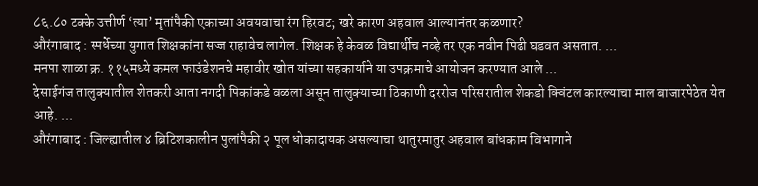८६.८० टक्के उत्तीर्ण ‘त्या’ मृतांपैकी एकाच्या अवयवाचा रंग हिरवट; खरे कारण अहवाल आल्यानंतर कळणार?
औरंगाबाद : स्पर्धेच्या युगात शिक्षकांना सज्ज राहावेच लागेल. शिक्षक हे केवळ विद्यार्थीच नव्हे तर एक नवीन पिढी घडवत असतात. ...
मनपा शाळा क्र. ११५मध्ये कमल फाउंडेशनचे महावीर खोत यांच्या सहकार्याने या उपक्रमाचे आयोजन करण्यात आले ...
देसाईगंज तालुक्यातील शेतकरी आता नगदी पिकांकडे वळला असून तालुक्याच्या ठिकाणी दररोज परिसरातील शेकडो क्विंटल कारल्याचा माल बाजारपेठेत येत आहे. ...
औरंगाबाद : जिल्ह्यातील ४ ब्रिटिशकालीन पुलांपैकी २ पूल धोकादायक असल्याचा थातुरमातुर अहवाल बांधकाम विभागाने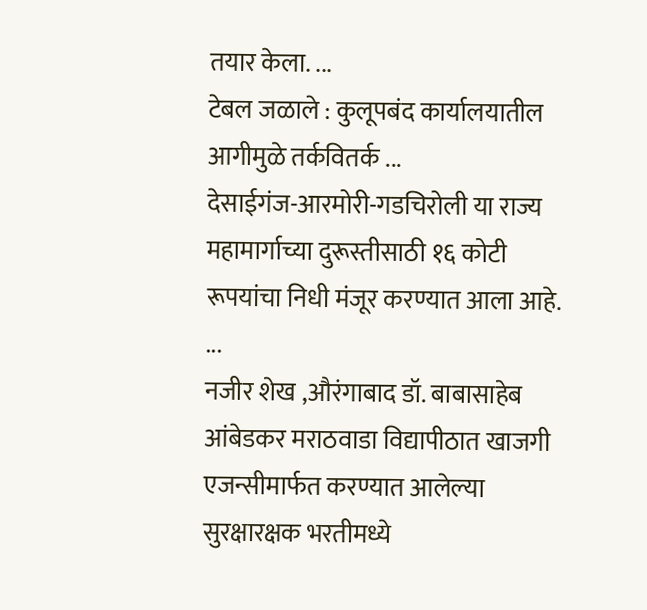तयार केला. ...
टेबल जळाले : कुलूपबंद कार्यालयातील आगीमुळे तर्कवितर्क ...
देसाईगंज-आरमोरी-गडचिरोली या राज्य महामार्गाच्या दुरूस्तीसाठी १६ कोटी रूपयांचा निधी मंजूर करण्यात आला आहे. ...
नजीर शेख ,औरंगाबाद डॉ. बाबासाहेब आंबेडकर मराठवाडा विद्यापीठात खाजगी एजन्सीमार्फत करण्यात आलेल्या सुरक्षारक्षक भरतीमध्ये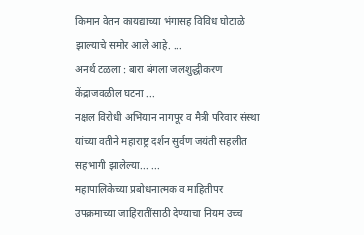किमान वेतन कायद्याच्या भंगासह विविध घोटाळे झाल्याचे समोर आले आहे. ...
अनर्थ टळला : बारा बंगला जलशुद्धीकरण केंद्राजवळील घटना ...
नक्षल विरोधी अभियान नागपूर व मैत्री परिवार संस्था यांच्या वतीने महाराष्ट्र दर्शन सुर्वण जयंती सहलीत सहभागी झालेल्या... ...
महापालिकेच्या प्रबोधनात्मक व माहितीपर उपक्रमाच्या जाहिरातींसाठी देण्याचा नियम उच्च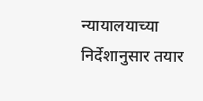न्यायालयाच्या निर्देशानुसार तयार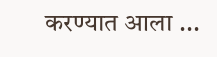करण्यात आला ...